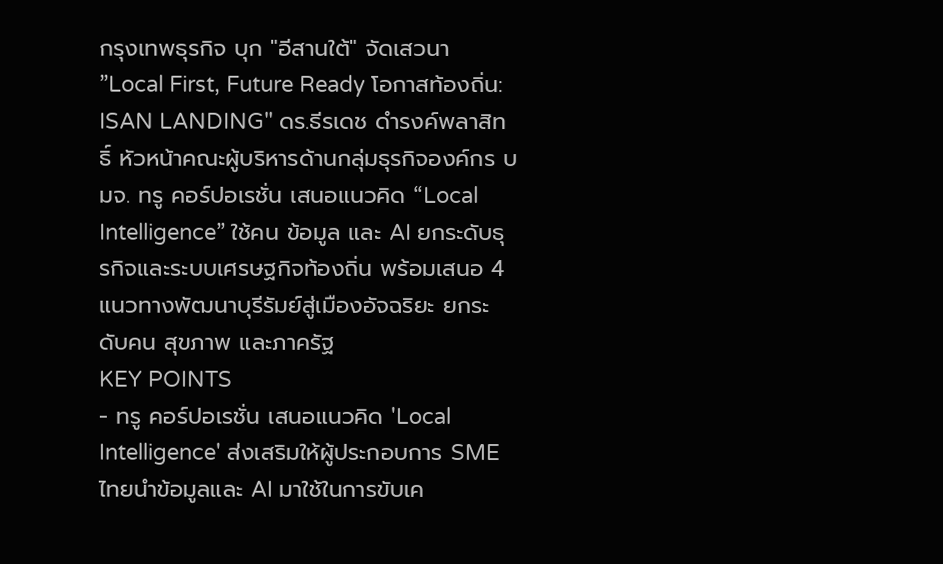กรุงเทพธุรกิจ บุก "อีสานใต้" จัดเสวนา ”Local First, Future Ready โอกาสท้องถิ่น: ISAN LANDING" ดร.ธีรเดช ดำรงค์พลาสิทธิ์ หัวหน้าคณะผู้บริหารด้านกลุ่มธุรกิจองค์กร บมจ. ทรู คอร์ปอเรชั่น เสนอแนวคิด “Local Intelligence” ใช้คน ข้อมูล และ AI ยกระดับธุรกิจและระบบเศรษฐกิจท้องถิ่น พร้อมเสนอ 4 แนวทางพัฒนาบุรีรัมย์สู่เมืองอัจฉริยะ ยกระดับคน สุขภาพ และภาครัฐ
KEY POINTS
- ทรู คอร์ปอเรชั่น เสนอแนวคิด 'Local Intelligence' ส่งเสริมให้ผู้ประกอบการ SME ไทยนำข้อมูลและ AI มาใช้ในการขับเค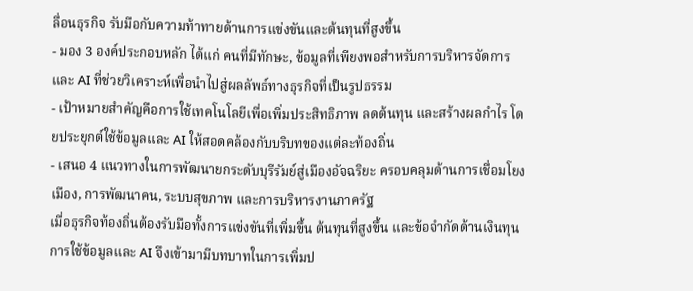ลื่อนธุรกิจ รับมือกับความท้าทายด้านการแข่งขันและต้นทุนที่สูงขึ้น
- มอง 3 องค์ประกอบหลัก ได้แก่ คนที่มีทักษะ, ข้อมูลที่เพียงพอสำหรับการบริหารจัดการ และ AI ที่ช่วยวิเคราะห์เพื่อนำไปสู่ผลลัพธ์ทางธุรกิจที่เป็นรูปธรรม
- เป้าหมายสำคัญคือการใช้เทคโนโลยีเพื่อเพิ่มประสิทธิภาพ ลดต้นทุน และสร้างผลกำไร โดยประยุกต์ใช้ข้อมูลและ AI ให้สอดคล้องกับบริบทของแต่ละท้องถิ่น
- เสนอ 4 แนวทางในการพัฒนายกระดับบุรีรัมย์สู่เมืองอัจฉริยะ ครอบคลุมด้านการเชื่อมโยงเมือง, การพัฒนาคน, ระบบสุขภาพ และการบริหารงานภาครัฐ
เมื่อธุรกิจท้องถิ่นต้องรับมือทั้งการแข่งขันที่เพิ่มขึ้น ต้นทุนที่สูงขึ้น และข้อจำกัดด้านเงินทุน การใช้ข้อมูลและ AI จึงเข้ามามีบทบาทในการเพิ่มป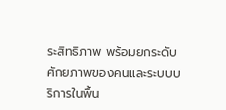ระสิทธิภาพ พร้อมยกระดับศักยภาพของคนและระบบบริการในพื้น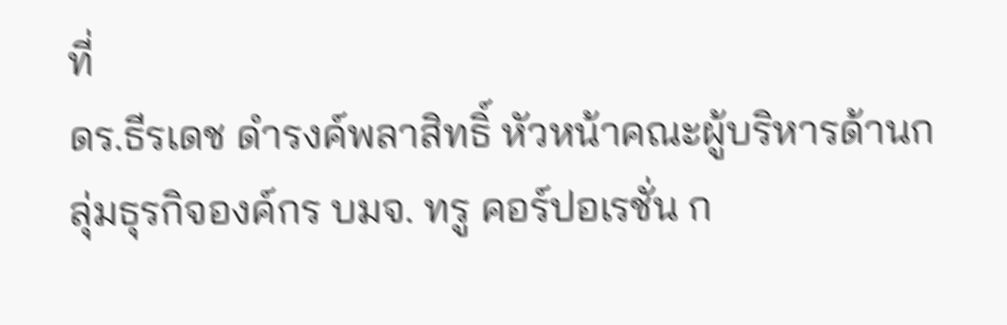ที่
ดร.ธีรเดช ดำรงค์พลาสิทธิ์ หัวหน้าคณะผู้บริหารด้านกลุ่มธุรกิจองค์กร บมจ. ทรู คอร์ปอเรชั่น ก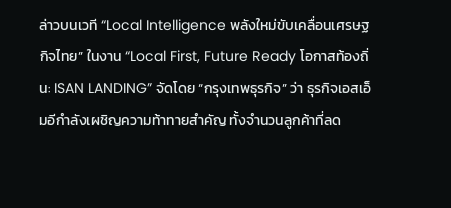ล่าวบนเวที “Local Intelligence พลังใหม่ขับเคลื่อนเศรษฐกิจไทย” ในงาน “Local First, Future Ready โอกาสท้องถิ่น: ISAN LANDING” จัดโดย “กรุงเทพธุรกิจ” ว่า ธุรกิจเอสเอ็มอีกำลังเผชิญความท้าทายสำคัญ ทั้งจำนวนลูกค้าที่ลด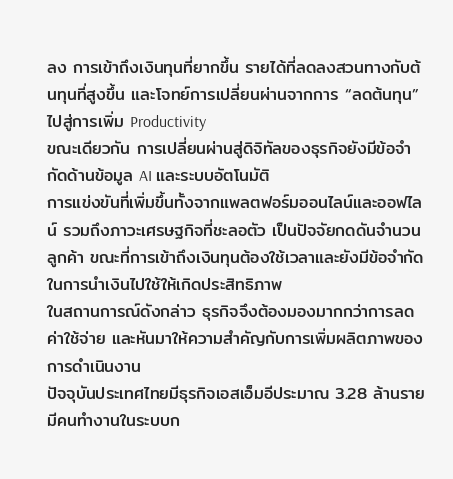ลง การเข้าถึงเงินทุนที่ยากขึ้น รายได้ที่ลดลงสวนทางกับต้นทุนที่สูงขึ้น และโจทย์การเปลี่ยนผ่านจากการ “ลดต้นทุน” ไปสู่การเพิ่ม Productivity
ขณะเดียวกัน การเปลี่ยนผ่านสู่ดิจิทัลของธุรกิจยังมีข้อจำกัดด้านข้อมูล AI และระบบอัตโนมัติ
การแข่งขันที่เพิ่มขึ้นทั้งจากแพลตฟอร์มออนไลน์และออฟไลน์ รวมถึงภาวะเศรษฐกิจที่ชะลอตัว เป็นปัจจัยกดดันจำนวนลูกค้า ขณะที่การเข้าถึงเงินทุนต้องใช้เวลาและยังมีข้อจำกัดในการนำเงินไปใช้ให้เกิดประสิทธิภาพ
ในสถานการณ์ดังกล่าว ธุรกิจจึงต้องมองมากกว่าการลดค่าใช้จ่าย และหันมาให้ความสำคัญกับการเพิ่มผลิตภาพของการดำเนินงาน
ปัจจุบันประเทศไทยมีธุรกิจเอสเอ็มอีประมาณ 3.28 ล้านราย มีคนทำงานในระบบก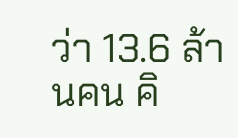ว่า 13.6 ล้านคน คิ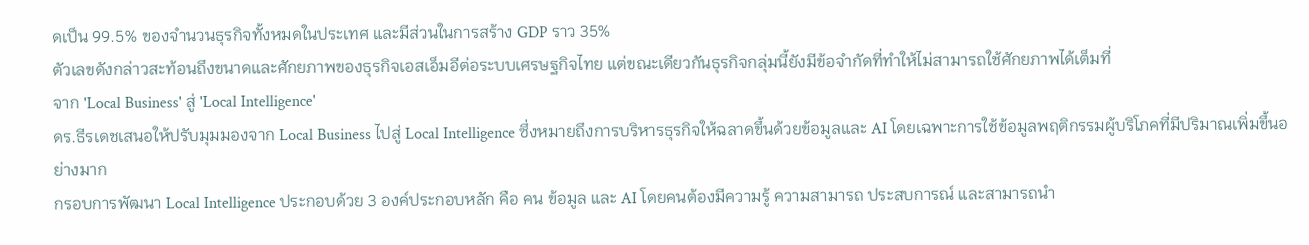ดเป็น 99.5% ของจำนวนธุรกิจทั้งหมดในประเทศ และมีส่วนในการสร้าง GDP ราว 35%
ตัวเลขดังกล่าวสะท้อนถึงขนาดและศักยภาพของธุรกิจเอสเอ็มอีต่อระบบเศรษฐกิจไทย แต่ขณะเดียวกันธุรกิจกลุ่มนี้ยังมีข้อจำกัดที่ทำให้ไม่สามารถใช้ศักยภาพได้เต็มที่
จาก 'Local Business' สู่ 'Local Intelligence'
ดร.ธีรเดชเสนอให้ปรับมุมมองจาก Local Business ไปสู่ Local Intelligence ซึ่งหมายถึงการบริหารธุรกิจให้ฉลาดขึ้นด้วยข้อมูลและ AI โดยเฉพาะการใช้ข้อมูลพฤติกรรมผู้บริโภคที่มีปริมาณเพิ่มขึ้นอย่างมาก
กรอบการพัฒนา Local Intelligence ประกอบด้วย 3 องค์ประกอบหลัก คือ คน ข้อมูล และ AI โดยคนต้องมีความรู้ ความสามารถ ประสบการณ์ และสามารถนำ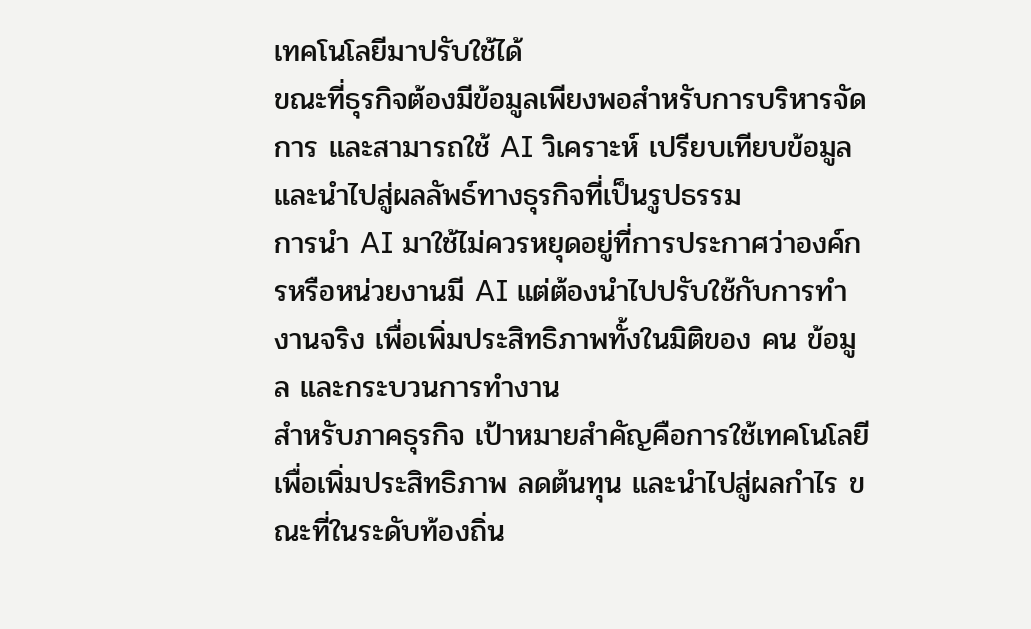เทคโนโลยีมาปรับใช้ได้
ขณะที่ธุรกิจต้องมีข้อมูลเพียงพอสำหรับการบริหารจัดการ และสามารถใช้ AI วิเคราะห์ เปรียบเทียบข้อมูล และนำไปสู่ผลลัพธ์ทางธุรกิจที่เป็นรูปธรรม
การนำ AI มาใช้ไม่ควรหยุดอยู่ที่การประกาศว่าองค์กรหรือหน่วยงานมี AI แต่ต้องนำไปปรับใช้กับการทำงานจริง เพื่อเพิ่มประสิทธิภาพทั้งในมิติของ คน ข้อมูล และกระบวนการทำงาน
สำหรับภาคธุรกิจ เป้าหมายสำคัญคือการใช้เทคโนโลยีเพื่อเพิ่มประสิทธิภาพ ลดต้นทุน และนำไปสู่ผลกำไร ขณะที่ในระดับท้องถิ่น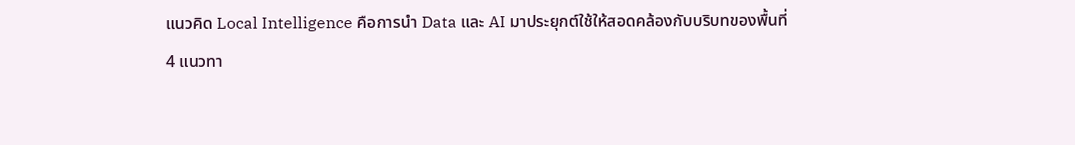แนวคิด Local Intelligence คือการนำ Data และ AI มาประยุกต์ใช้ให้สอดคล้องกับบริบทของพื้นที่
4 แนวทา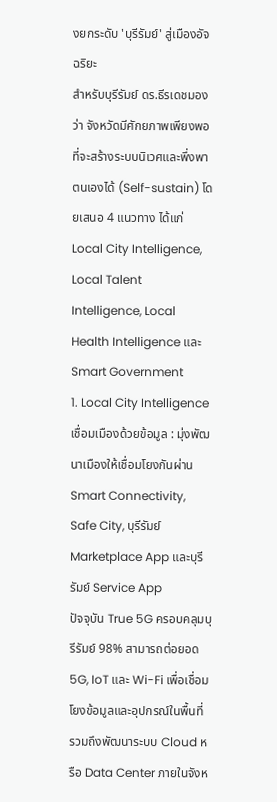งยกระดับ 'บุรีรัมย์' สู่เมืองอัจฉริยะ
สำหรับบุรีรัมย์ ดร.ธีรเดชมองว่า จังหวัดมีศักยภาพเพียงพอที่จะสร้างระบบนิเวศและพึ่งพาตนเองได้ (Self-sustain) โดยเสนอ 4 แนวทาง ได้แก่ Local City Intelligence, Local Talent Intelligence, Local Health Intelligence และ Smart Government
1. Local City Intelligence เชื่อมเมืองด้วยข้อมูล : มุ่งพัฒนาเมืองให้เชื่อมโยงกันผ่าน Smart Connectivity, Safe City, บุรีรัมย์ Marketplace App และบุรีรัมย์ Service App
ปัจจุบัน True 5G ครอบคลุมบุรีรัมย์ 98% สามารถต่อยอด 5G, IoT และ Wi-Fi เพื่อเชื่อมโยงข้อมูลและอุปกรณ์ในพื้นที่ รวมถึงพัฒนาระบบ Cloud หรือ Data Center ภายในจังห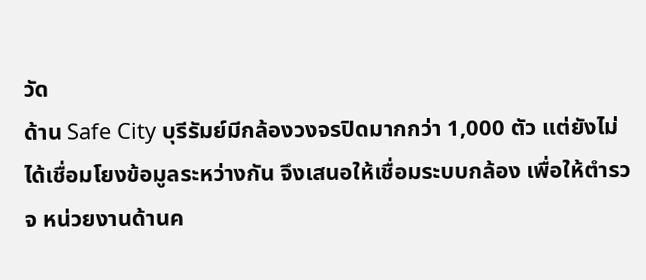วัด
ด้าน Safe City บุรีรัมย์มีกล้องวงจรปิดมากกว่า 1,000 ตัว แต่ยังไม่ได้เชื่อมโยงข้อมูลระหว่างกัน จึงเสนอให้เชื่อมระบบกล้อง เพื่อให้ตำรวจ หน่วยงานด้านค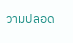วามปลอด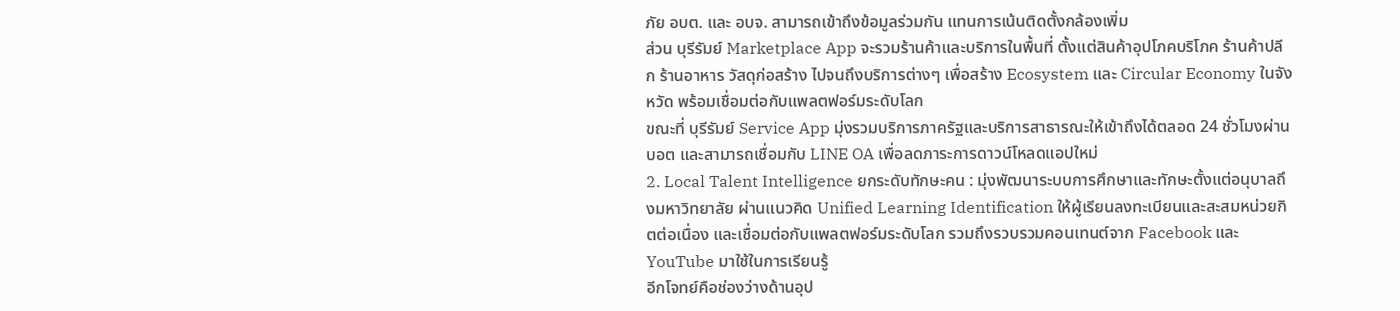ภัย อบต. และ อบจ. สามารถเข้าถึงข้อมูลร่วมกัน แทนการเน้นติดตั้งกล้องเพิ่ม
ส่วน บุรีรัมย์ Marketplace App จะรวมร้านค้าและบริการในพื้นที่ ตั้งแต่สินค้าอุปโภคบริโภค ร้านค้าปลีก ร้านอาหาร วัสดุก่อสร้าง ไปจนถึงบริการต่างๆ เพื่อสร้าง Ecosystem และ Circular Economy ในจังหวัด พร้อมเชื่อมต่อกับแพลตฟอร์มระดับโลก
ขณะที่ บุรีรัมย์ Service App มุ่งรวมบริการภาครัฐและบริการสาธารณะให้เข้าถึงได้ตลอด 24 ชั่วโมงผ่านบอต และสามารถเชื่อมกับ LINE OA เพื่อลดภาระการดาวน์โหลดแอปใหม่
2. Local Talent Intelligence ยกระดับทักษะคน : มุ่งพัฒนาระบบการศึกษาและทักษะตั้งแต่อนุบาลถึงมหาวิทยาลัย ผ่านแนวคิด Unified Learning Identification ให้ผู้เรียนลงทะเบียนและสะสมหน่วยกิตต่อเนื่อง และเชื่อมต่อกับแพลตฟอร์มระดับโลก รวมถึงรวบรวมคอนเทนต์จาก Facebook และ YouTube มาใช้ในการเรียนรู้
อีกโจทย์คือช่องว่างด้านอุป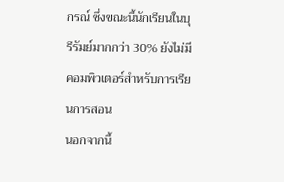กรณ์ ซึ่งขณะนี้นักเรียนในบุรีรัมย์มากกว่า 30% ยังไม่มีคอมพิวเตอร์สำหรับการเรียนการสอน
นอกจากนี้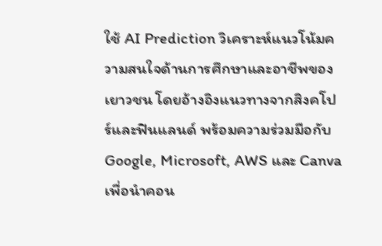ใช้ AI Prediction วิเคราะห์แนวโน้มความสนใจด้านการศึกษาและอาชีพของเยาวชน โดยอ้างอิงแนวทางจากสิงคโปร์และฟินแลนด์ พร้อมความร่วมมือกับ Google, Microsoft, AWS และ Canva เพื่อนำคอน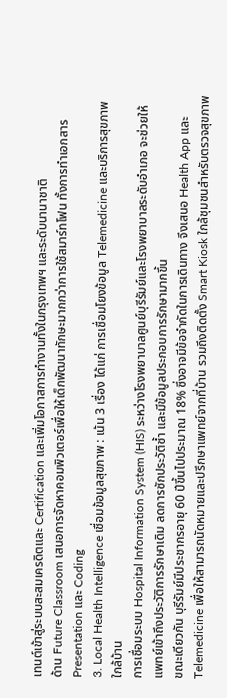เทนต์เข้าสู่ระบบสะสมเครดิตและ Certification และเพิ่มโอกาสการทำงานทั้งในกรุงเทพฯ และระดับนานาชาติ
ด้าน Future Classroom เสนอการจัดหาคอมพิวเตอร์เพื่อให้เด็กพัฒนาทักษะมากกว่าการใช้สมาร์ทโฟน ทั้งการทำเอกสาร Presentation และ Coding
3. Local Health Intelligence เชื่อมข้อมูลสุขภาพ : เน้น 3 เรื่อง ได้แก่ การเชื่อมโยงข้อมูล Telemedicine และบริการสุขภาพใกล้บ้าน
การเชื่อมระบบ Hospital Information System (HIS) ระหว่างโรงพยาบาลศูนย์บุรีรัมย์และโรงพยาบาลระดับอำเภอ จะช่วยให้แพทย์เข้าถึงประวัติการรักษาเดิม ลดการซักประวัติซ้ำ และมีข้อมูลประกอบการรักษามากขึ้น
ขณะเดียวกัน บุรีรัมย์มีประชากรอายุ 60 ปีขึ้นไปประมาณ 18% ซึ่งอาจมีข้อจำกัดในการเดินทาง จึงเสนอ Health App และ Telemedicine เพื่อให้สามารถนัดหมายและปรึกษาแพทย์จากที่บ้าน รวมถึงติดตั้ง Smart Kiosk ใกล้ชุมชนสำหรับตรวจสุขภาพ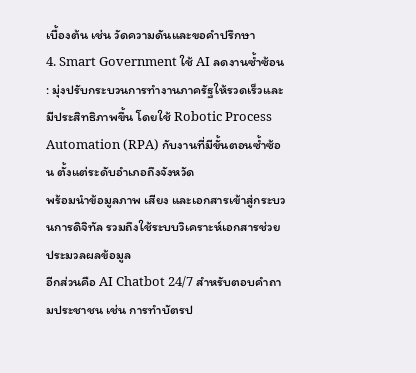เบื้องต้น เช่น วัดความดันและขอคำปรึกษา
4. Smart Government ใช้ AI ลดงานซ้ำซ้อน : มุ่งปรับกระบวนการทำงานภาครัฐให้รวดเร็วและมีประสิทธิภาพขึ้น โดยใช้ Robotic Process Automation (RPA) กับงานที่มีขั้นตอนซ้ำซ้อน ตั้งแต่ระดับอำเภอถึงจังหวัด
พร้อมนำข้อมูลภาพ เสียง และเอกสารเข้าสู่กระบวนการดิจิทัล รวมถึงใช้ระบบวิเคราะห์เอกสารช่วยประมวลผลข้อมูล
อีกส่วนคือ AI Chatbot 24/7 สำหรับตอบคำถามประชาชน เช่น การทำบัตรป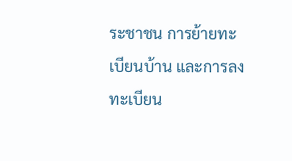ระชาชน การย้ายทะเบียนบ้าน และการลงทะเบียน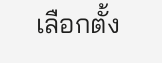เลือกตั้ง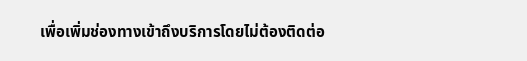เพื่อเพิ่มช่องทางเข้าถึงบริการโดยไม่ต้องติดต่อ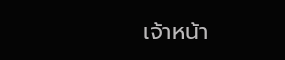เจ้าหน้า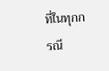ที่ในทุกกรณี